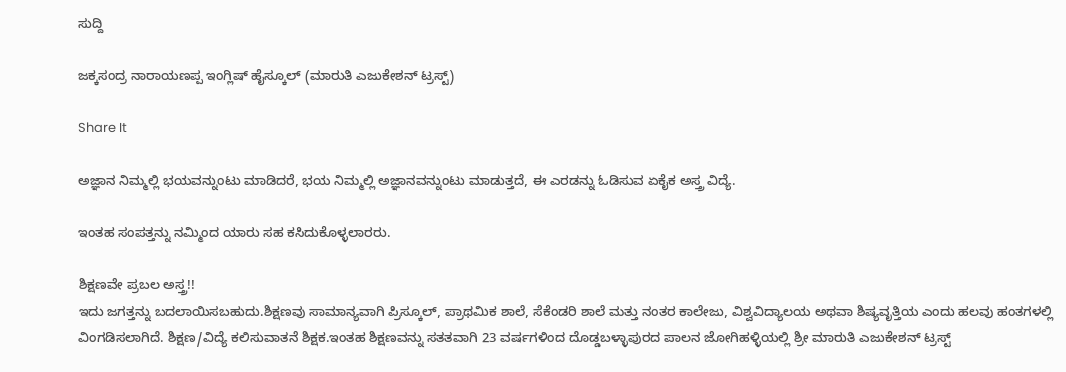ಸುದ್ದಿ

ಜಕ್ಕಸಂದ್ರ ನಾರಾಯಣಪ್ಪ ಇಂಗ್ಲಿಷ್ ಹೈಸ್ಕೂಲ್ (ಮಾರುತಿ ಎಜುಕೇಶನ್ ಟ್ರಸ್ಟ್)

Share It

ಅಜ್ಞಾನ ನಿಮ್ಮಲ್ಲಿ ಭಯವನ್ನುಂಟು ಮಾಡಿದರೆ, ಭಯ ನಿಮ್ಮಲ್ಲಿ ಅಜ್ಞಾನವನ್ನುಂಟು ಮಾಡುತ್ತದೆ, ಈ ಎರಡನ್ನು ಓಡಿಸುವ ಏಕೈಕ ಅಸ್ತ್ರ ವಿದ್ಯೆ.

ಇಂತಹ ಸಂಪತ್ತನ್ನು ನಮ್ಮಿಂದ ಯಾರು ಸಹ ಕಸಿದುಕೊಳ್ಳಲಾರರು.

ಶಿಕ್ಷಣವೇ ಪ್ರಬಲ ಅಸ್ತ್ರ!!
ಇದು ಜಗತ್ತನ್ನು ಬದಲಾಯಿಸಬಹುದು.ಶಿಕ್ಷಣವು ಸಾಮಾನ್ಯವಾಗಿ ಪ್ರಿಸ್ಕೂಲ್, ಪ್ರಾಥಮಿಕ ಶಾಲೆ, ಸೆಕೆಂಡರಿ ಶಾಲೆ ಮತ್ತು ನಂತರ ಕಾಲೇಜು, ವಿಶ್ವವಿದ್ಯಾಲಯ ಅಥವಾ ಶಿಷ್ಯವೃತ್ತಿಯ ಎಂದು ಹಲವು ಹಂತಗಳಲ್ಲಿ ವಿಂಗಡಿಸಲಾಗಿದೆ. ಶಿಕ್ಷಣ/ವಿದ್ಯೆ ಕಲಿಸುವಾತನೆ ಶಿಕ್ಷಕ.ಇಂತಹ ಶಿಕ್ಷಣವನ್ನು ಸತತವಾಗಿ 23 ವರ್ಷಗಳಿಂದ ದೊಡ್ಡಬಳ್ಳಾಪುರದ ಪಾಲನ ಜೋಗಿಹಳ್ಳಿಯಲ್ಲಿ ಶ್ರೀ ಮಾರುತಿ ಎಜುಕೇಶನ್ ಟ್ರಸ್ಟ್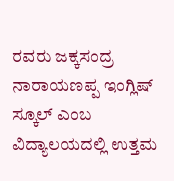ರವರು ಜಕ್ಕಸಂದ್ರ ನಾರಾಯಣಪ್ಪ ಇಂಗ್ಲಿಷ್ ಸ್ಕೂಲ್ ಎಂಬ ವಿದ್ಯಾಲಯದಲ್ಲಿ ಉತ್ತಮ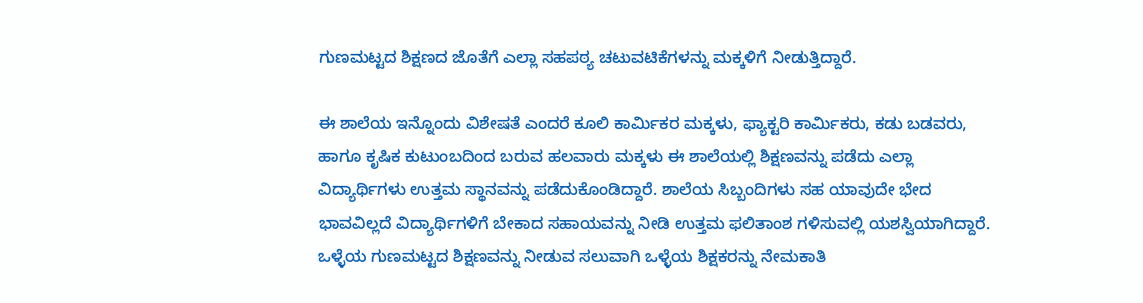ಗುಣಮಟ್ಟದ ಶಿಕ್ಷಣದ ಜೊತೆಗೆ ಎಲ್ಲಾ ಸಹಪಠ್ಯ ಚಟುವಟಿಕೆಗಳನ್ನು ಮಕ್ಕಳಿಗೆ ನೀಡುತ್ತಿದ್ದಾರೆ.

ಈ ಶಾಲೆಯ ಇನ್ನೊಂದು ವಿಶೇಷತೆ ಎಂದರೆ ಕೂಲಿ ಕಾರ್ಮಿಕರ ಮಕ್ಕಳು, ಫ್ಯಾಕ್ಟರಿ ಕಾರ್ಮಿಕರು, ಕಡು ಬಡವರು, ಹಾಗೂ ಕೃಷಿಕ ಕುಟುಂಬದಿಂದ ಬರುವ ಹಲವಾರು ಮಕ್ಕಳು ಈ ಶಾಲೆಯಲ್ಲಿ ಶಿಕ್ಷಣವನ್ನು ಪಡೆದು ಎಲ್ಲಾ ವಿದ್ಯಾರ್ಥಿಗಳು ಉತ್ತಮ ಸ್ಥಾನವನ್ನು ಪಡೆದುಕೊಂಡಿದ್ದಾರೆ. ಶಾಲೆಯ ಸಿಬ್ಬಂದಿಗಳು ಸಹ ಯಾವುದೇ ಭೇದ ಭಾವವಿಲ್ಲದೆ ವಿದ್ಯಾರ್ಥಿಗಳಿಗೆ ಬೇಕಾದ ಸಹಾಯವನ್ನು ನೀಡಿ ಉತ್ತಮ ಫಲಿತಾಂಶ ಗಳಿಸುವಲ್ಲಿ ಯಶಸ್ವಿಯಾಗಿದ್ದಾರೆ. ಒಳ್ಳೆಯ ಗುಣಮಟ್ಟದ ಶಿಕ್ಷಣವನ್ನು ನೀಡುವ ಸಲುವಾಗಿ ಒಳ್ಳೆಯ ಶಿಕ್ಷಕರನ್ನು ನೇಮಕಾತಿ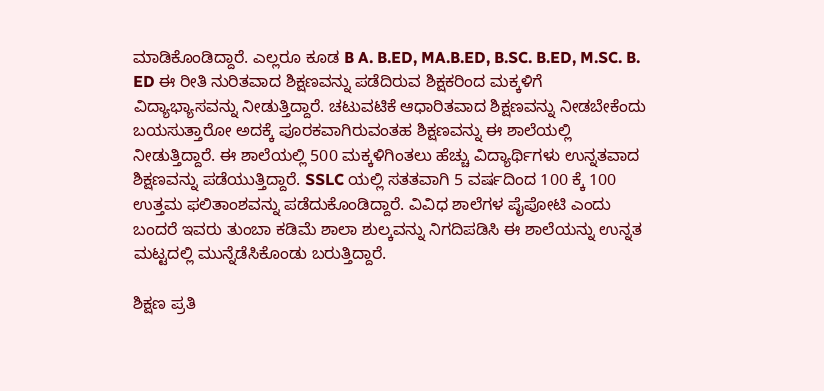ಮಾಡಿಕೊಂಡಿದ್ದಾರೆ. ಎಲ್ಲರೂ ಕೂಡ B A. B.ED, MA.B.ED, B.SC. B.ED, M.SC. B. ED ಈ ರೀತಿ ನುರಿತವಾದ ಶಿಕ್ಷಣವನ್ನು ಪಡೆದಿರುವ ಶಿಕ್ಷಕರಿಂದ ಮಕ್ಕಳಿಗೆ ವಿದ್ಯಾಭ್ಯಾಸವನ್ನು ನೀಡುತ್ತಿದ್ದಾರೆ. ಚಟುವಟಿಕೆ ಆಧಾರಿತವಾದ ಶಿಕ್ಷಣವನ್ನು ನೀಡಬೇಕೆಂದು ಬಯಸುತ್ತಾರೋ ಅದಕ್ಕೆ ಪೂರಕವಾಗಿರುವಂತಹ ಶಿಕ್ಷಣವನ್ನು ಈ ಶಾಲೆಯಲ್ಲಿ ನೀಡುತ್ತಿದ್ದಾರೆ. ಈ ಶಾಲೆಯಲ್ಲಿ 500 ಮಕ್ಕಳಿಗಿಂತಲು ಹೆಚ್ಚು ವಿದ್ಯಾರ್ಥಿಗಳು ಉನ್ನತವಾದ ಶಿಕ್ಷಣವನ್ನು ಪಡೆಯುತ್ತಿದ್ದಾರೆ. SSLC ಯಲ್ಲಿ ಸತತವಾಗಿ 5 ವರ್ಷದಿಂದ 100 ಕ್ಕೆ 100 ಉತ್ತಮ ಫಲಿತಾಂಶವನ್ನು ಪಡೆದುಕೊಂಡಿದ್ದಾರೆ. ವಿವಿಧ ಶಾಲೆಗಳ ಪೈಪೋಟಿ ಎಂದು ಬಂದರೆ ಇವರು ತುಂಬಾ ಕಡಿಮೆ ಶಾಲಾ ಶುಲ್ಕವನ್ನು ನಿಗದಿಪಡಿಸಿ ಈ ಶಾಲೆಯನ್ನು ಉನ್ನತ ಮಟ್ಟದಲ್ಲಿ ಮುನ್ನೆಡೆಸಿಕೊಂಡು ಬರುತ್ತಿದ್ದಾರೆ.

ಶಿಕ್ಷಣ ಪ್ರತಿ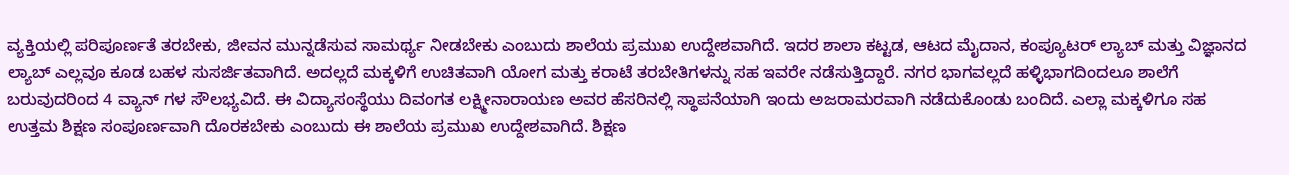ವ್ಯಕ್ತಿಯಲ್ಲಿ ಪರಿಪೂರ್ಣತೆ ತರಬೇಕು, ಜೀವನ ಮುನ್ನಡೆಸುವ ಸಾಮರ್ಥ್ಯ ನೀಡಬೇಕು ಎಂಬುದು ಶಾಲೆಯ ಪ್ರಮುಖ ಉದ್ದೇಶವಾಗಿದೆ. ಇದರ ಶಾಲಾ ಕಟ್ಟಡ, ಆಟದ ಮೈದಾನ, ಕಂಪ್ಯೂಟರ್ ಲ್ಯಾಬ್ ಮತ್ತು ವಿಜ್ಞಾನದ ಲ್ಯಾಬ್ ಎಲ್ಲವೂ ಕೂಡ ಬಹಳ ಸುಸರ್ಜಿತವಾಗಿದೆ. ಅದಲ್ಲದೆ ಮಕ್ಕಳಿಗೆ ಉಚಿತವಾಗಿ ಯೋಗ ಮತ್ತು ಕರಾಟೆ ತರಬೇತಿಗಳನ್ನು ಸಹ ಇವರೇ ನಡೆಸುತ್ತಿದ್ದಾರೆ. ನಗರ ಭಾಗವಲ್ಲದೆ ಹಳ್ಳಿಭಾಗದಿಂದಲೂ ಶಾಲೆಗೆ ಬರುವುದರಿಂದ 4 ವ್ಯಾನ್ ಗಳ ಸೌಲಭ್ಯವಿದೆ. ಈ ವಿದ್ಯಾಸಂಸ್ಥೆಯು ದಿವಂಗತ ಲಕ್ಷ್ಮೀನಾರಾಯಣ ಅವರ ಹೆಸರಿನಲ್ಲಿ ಸ್ಥಾಪನೆಯಾಗಿ ಇಂದು ಅಜರಾಮರವಾಗಿ ನಡೆದುಕೊಂಡು ಬಂದಿದೆ. ಎಲ್ಲಾ ಮಕ್ಕಳಿಗೂ ಸಹ ಉತ್ತಮ ಶಿಕ್ಷಣ ಸಂಪೂರ್ಣವಾಗಿ ದೊರಕಬೇಕು ಎಂಬುದು ಈ ಶಾಲೆಯ ಪ್ರಮುಖ ಉದ್ದೇಶವಾಗಿದೆ. ಶಿಕ್ಷಣ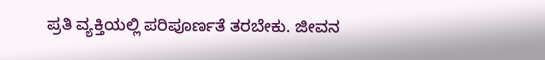ಪ್ರತಿ ವ್ಯಕ್ತಿಯಲ್ಲಿ ಪರಿಪೂರ್ಣತೆ ತರಬೇಕು. ಜೀವನ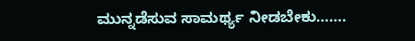ಮುನ್ನಡೆಸುವ ಸಾಮರ್ಥ್ಯ ನೀಡಬೇಕು…….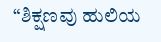“ಶಿಕ್ಷಣವು ಹುಲಿಯ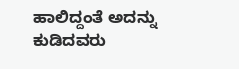ಹಾಲಿದ್ದಂತೆ ಅದನ್ನು ಕುಡಿದವರು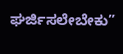ಘರ್ಜಿಸಲೇಬೇಕು”